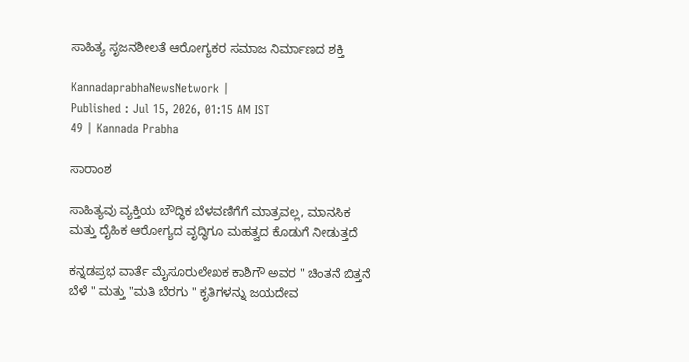ಸಾಹಿತ್ಯ ಸೃಜನಶೀಲತೆ ಆರೋಗ್ಯಕರ ಸಮಾಜ ನಿರ್ಮಾಣದ ಶಕ್ತಿ

KannadaprabhaNewsNetwork |
Published : Jul 15, 2026, 01:15 AM IST
49 | Kannada Prabha

ಸಾರಾಂಶ

ಸಾಹಿತ್ಯವು ವ್ಯಕ್ತಿಯ ಬೌದ್ಧಿಕ ಬೆಳವಣಿಗೆಗೆ ಮಾತ್ರವಲ್ಲ, ಮಾನಸಿಕ ಮತ್ತು ದೈಹಿಕ ಆರೋಗ್ಯದ ವೃದ್ಧಿಗೂ ಮಹತ್ವದ ಕೊಡುಗೆ ನೀಡುತ್ತದೆ

ಕನ್ನಡಪ್ರಭ ವಾರ್ತೆ ಮೈಸೂರುಲೇಖಕ ಕಾಶಿಗೌ ಅವರ " ಚಿಂತನೆ ಬಿತ್ತನೆ ಬೆಳೆ " ಮತ್ತು "ಮತಿ ಬೆರಗು " ಕೃತಿಗಳನ್ನು ಜಯದೇವ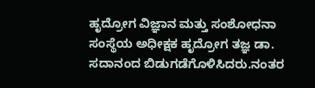ಹೃದ್ರೋಗ ವಿಜ್ಞಾನ ಮತ್ತು ಸಂಶೋಧನಾ ಸಂಸ್ಥೆಯ ಅಧೀಕ್ಷಕ ಹೃದ್ರೋಗ ತಜ್ಞ ಡಾ. ಸದಾನಂದ ಬಿಡುಗಡೆಗೊಳಿಸಿದರು.ನಂತರ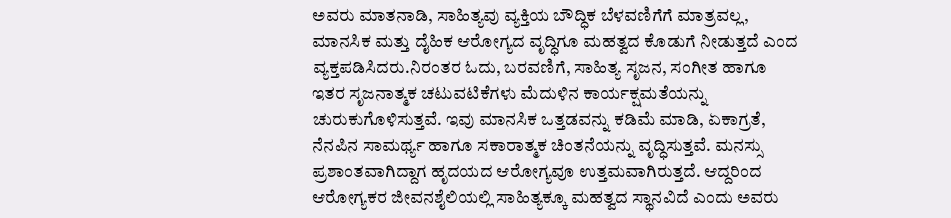ಅವರು ಮಾತನಾಡಿ, ಸಾಹಿತ್ಯವು ವ್ಯಕ್ತಿಯ ಬೌದ್ಧಿಕ ಬೆಳವಣಿಗೆಗೆ ಮಾತ್ರವಲ್ಲ, ಮಾನಸಿಕ ಮತ್ತು ದೈಹಿಕ ಆರೋಗ್ಯದ ವೃದ್ಧಿಗೂ ಮಹತ್ವದ ಕೊಡುಗೆ ನೀಡುತ್ತದೆ ಎಂದ ವ್ಯಕ್ತಪಡಿಸಿದರು.ನಿರಂತರ ಓದು, ಬರವಣಿಗೆ, ಸಾಹಿತ್ಯ ಸೃಜನ, ಸಂಗೀತ ಹಾಗೂ ಇತರ ಸೃಜನಾತ್ಮಕ ಚಟುವಟಿಕೆಗಳು ಮೆದುಳಿನ ಕಾರ್ಯಕ್ಷಮತೆಯನ್ನು ಚುರುಕುಗೊಳಿಸುತ್ತವೆ. ಇವು ಮಾನಸಿಕ ಒತ್ತಡವನ್ನು ಕಡಿಮೆ ಮಾಡಿ, ಏಕಾಗ್ರತೆ, ನೆನಪಿನ ಸಾಮರ್ಥ್ಯ ಹಾಗೂ ಸಕಾರಾತ್ಮಕ ಚಿಂತನೆಯನ್ನು ವೃದ್ಧಿಸುತ್ತವೆ. ಮನಸ್ಸು ಪ್ರಶಾಂತವಾಗಿದ್ದಾಗ ಹೃದಯದ ಆರೋಗ್ಯವೂ ಉತ್ತಮವಾಗಿರುತ್ತದೆ. ಆದ್ದರಿಂದ ಆರೋಗ್ಯಕರ ಜೀವನಶೈಲಿಯಲ್ಲಿ ಸಾಹಿತ್ಯಕ್ಕೂ ಮಹತ್ವದ ಸ್ಥಾನವಿದೆ ಎಂದು ಅವರು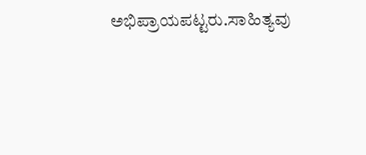ಅಭಿಪ್ರಾಯಪಟ್ಟರು.ಸಾಹಿತ್ಯವು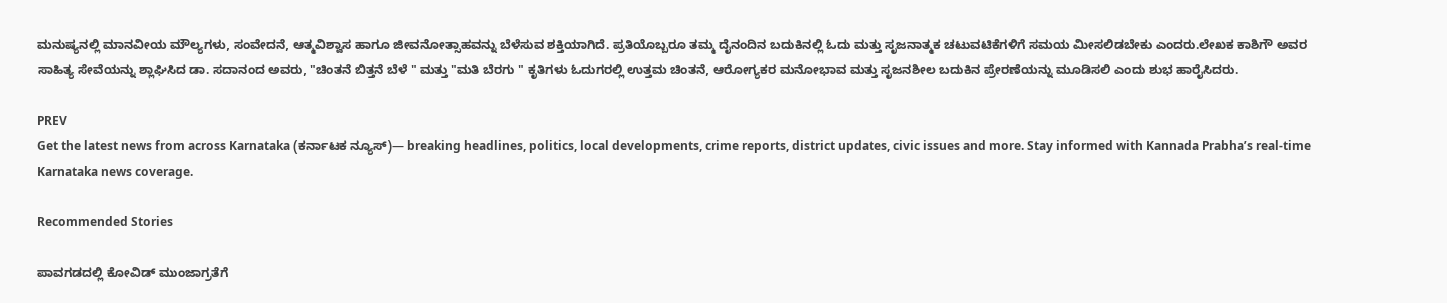ಮನುಷ್ಯನಲ್ಲಿ ಮಾನವೀಯ ಮೌಲ್ಯಗಳು, ಸಂವೇದನೆ, ಆತ್ಮವಿಶ್ವಾಸ ಹಾಗೂ ಜೀವನೋತ್ಸಾಹವನ್ನು ಬೆಳೆಸುವ ಶಕ್ತಿಯಾಗಿದೆ. ಪ್ರತಿಯೊಬ್ಬರೂ ತಮ್ಮ ದೈನಂದಿನ ಬದುಕಿನಲ್ಲಿ ಓದು ಮತ್ತು ಸೃಜನಾತ್ಮಕ ಚಟುವಟಿಕೆಗಳಿಗೆ ಸಮಯ ಮೀಸಲಿಡಬೇಕು ಎಂದರು.ಲೇಖಕ ಕಾಶಿಗೌ ಅವರ ಸಾಹಿತ್ಯ ಸೇವೆಯನ್ನು ಶ್ಲಾಘಿಸಿದ ಡಾ. ಸದಾನಂದ ಅವರು, "ಚಿಂತನೆ ಬಿತ್ತನೆ ಬೆಳೆ " ಮತ್ತು "ಮತಿ ಬೆರಗು " ಕೃತಿಗಳು ಓದುಗರಲ್ಲಿ ಉತ್ತಮ ಚಿಂತನೆ, ಆರೋಗ್ಯಕರ ಮನೋಭಾವ ಮತ್ತು ಸೃಜನಶೀಲ ಬದುಕಿನ ಪ್ರೇರಣೆಯನ್ನು ಮೂಡಿಸಲಿ ಎಂದು ಶುಭ ಹಾರೈಸಿದರು.

PREV
Get the latest news from across Karnataka (ಕರ್ನಾಟಕ ನ್ಯೂಸ್)— breaking headlines, politics, local developments, crime reports, district updates, civic issues and more. Stay informed with Kannada Prabha’s real‑time Karnataka news coverage.

Recommended Stories

ಪಾವಗಡದಲ್ಲಿ ಕೋವಿಡ್ ಮುಂಜಾಗ್ರತೆಗೆ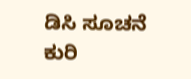ಡಿಸಿ ಸೂಚನೆ
ಕುರಿ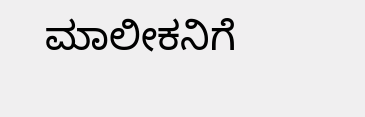ಮಾಲೀಕನಿಗೆ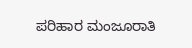ಪರಿಹಾರ ಮಂಜೂರಾತಿ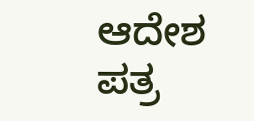ಆದೇಶ ಪತ್ರ